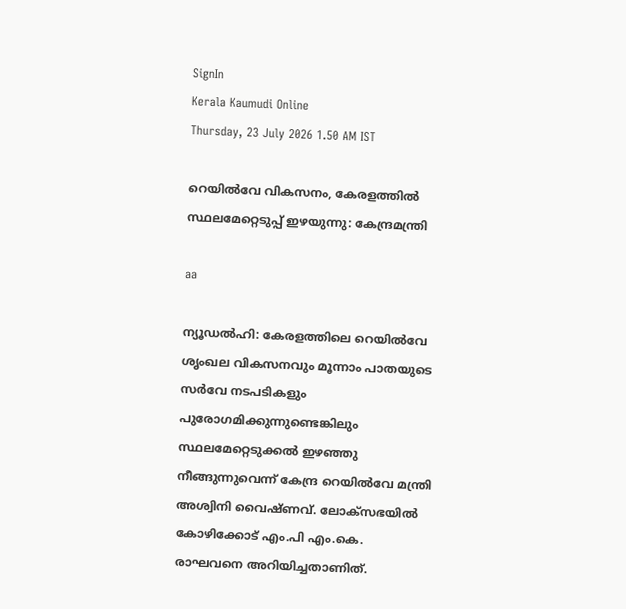SignIn
Kerala Kaumudi Online
Thursday, 23 July 2026 1.50 AM IST

റെയിൽവേ വികസനം, കേരളത്തിൽ സ്ഥലമേറ്റെടുപ്പ് ഇഴയുന്നു: കേന്ദ്രമന്ത്രി

aa

ന്യൂഡൽഹി: കേരളത്തിലെ റെയിൽവേ ശൃംഖല വികസനവും മൂന്നാം പാതയുടെ സർവേ നടപടികളും പുരോഗമിക്കുന്നുണ്ടെങ്കിലും സ്ഥലമേറ്റെടുക്കൽ ഇഴഞ്ഞു നീങ്ങുന്നുവെന്ന് കേന്ദ്ര റെയിൽവേ മന്ത്രി അശ്വിനി വൈഷ്‌ണവ്. ലോക്സഭയിൽ കോഴിക്കോട് എം.പി എം.കെ. രാഘവനെ അറിയിച്ചതാണിത്.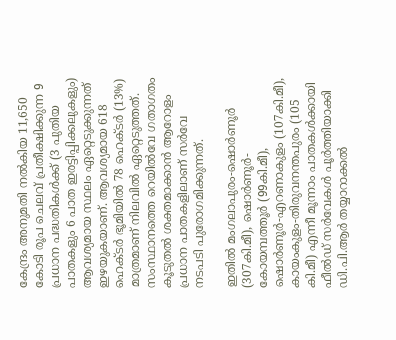കേന്ദ്രം അനുമതി നൽകിയ 11,650 കോടി രൂപ ചെലവ് പ്രതീക്ഷിക്കുന്ന 9 പ്രധാന പദ്ധതികൾക്ക് (3 പുതിയ പാതകളും 6 പാത ഇരട്ടിപ്പിക്കലുകളും) ആവശ്യമായ സ്ഥലം ഏറ്റെടുക്കുന്നത് ഇഴയുകയാണ്. ആവശ്യമായ 618 ഹെക്ടർ ഭൂമിയിൽ 78 ഹെക്ടർ (13%) മാത്രമാണ് നിലവിൽ ഏറ്റെടുത്തത്. സംസ്ഥാനത്തെ റെയിൽവേ ഗതാഗതം കൂടുതൽ ശക്തമാക്കാൻ ആറോളം പ്രധാന പാതകളിലാണ് സർവേ നടപടി പുരോഗമിക്കുന്നത്.

ഇതിൽ മംഗലാപുരം-ഷൊർണൂർ (307കി.മീ), ഷൊർണൂർ-കോയമ്പത്തൂർ (99കി.മീ), ഷൊർണൂർ-എറണാകുളം (107കി.മീ), കായംകുളം-തിരുവനന്തപുരം (105 കി.മീ) എന്നീ മൂന്നാം പാതകൾക്കായി ഫീൽഡ് സർവേകൾ പൂർത്തിയാക്കി ഡി.പി.ആർ തയ്യാറാക്കൽ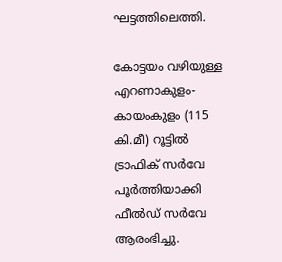ഘട്ടത്തിലെത്തി.

കോട്ടയം വഴിയുള്ള എറണാകുളം-കായംകുളം (115 കി.മീ) റൂട്ടിൽ ട്രാഫിക് സർവേ പൂർത്തിയാക്കി ഫീൽഡ് സർവേ ആരംഭിച്ചു.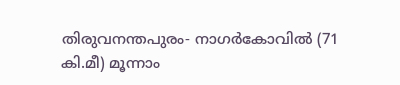തിരുവനന്തപുരം- നാഗർകോവിൽ (71 കി.മീ) മൂന്നാം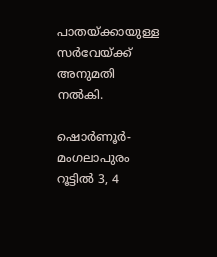പാതയ്ക്കായുള്ള സർവേയ്ക്ക് അനുമതി നൽകി.

ഷൊർണൂർ- മംഗലാപുരം റൂട്ടിൽ 3, 4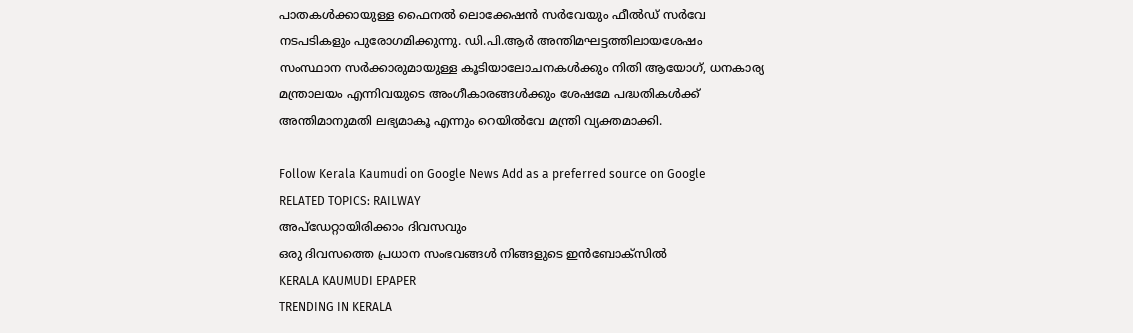പാതകൾക്കായുള്ള ഫൈനൽ ലൊക്കേഷൻ സർവേയും ഫീൽഡ് സർവേ നടപടികളും പുരോഗമിക്കുന്നു. ഡി.പി.ആർ അന്തിമഘട്ടത്തിലായശേഷം സംസ്ഥാന സർക്കാരുമായുള്ള കൂടിയാലോചനകൾക്കും നിതി ആയോഗ്, ധനകാര്യ മന്ത്രാലയം എന്നിവയുടെ അംഗീകാരങ്ങൾക്കും ശേഷമേ പദ്ധതികൾക്ക് അന്തിമാനുമതി ലഭ്യമാകൂ എന്നും റെയിൽവേ മന്ത്രി വ്യക്തമാക്കി.

Follow Kerala Kaumudi on Google News Add as a preferred source on Google
RELATED TOPICS: RAILWAY
അപ്ഡേറ്റായിരിക്കാം ദിവസവും
ഒരു ദിവസത്തെ പ്രധാന സംഭവങ്ങൾ നിങ്ങളുടെ ഇൻബോക്സിൽ
KERALA KAUMUDI EPAPER
TRENDING IN KERALA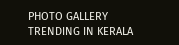PHOTO GALLERY
TRENDING IN KERALA